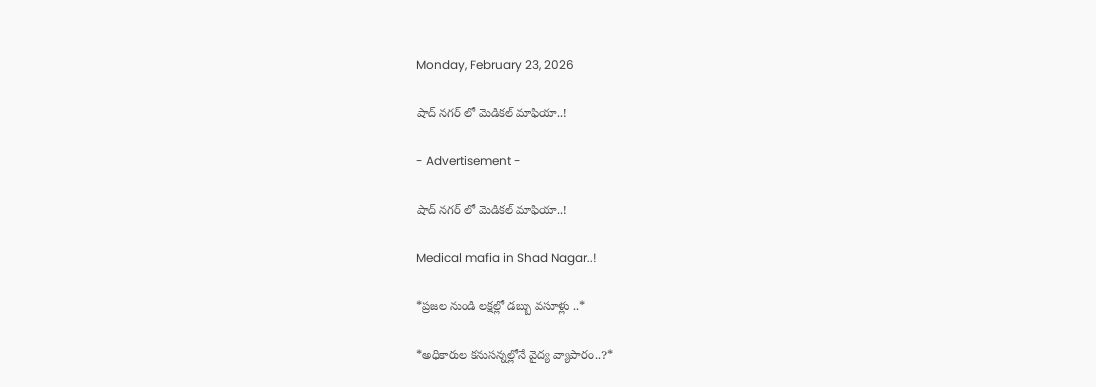Monday, February 23, 2026

షాద్ నగర్ లో మెడికల్ మాఫియా..!

- Advertisement -

షాద్ నగర్ లో మెడికల్ మాఫియా..!

Medical mafia in Shad Nagar..!

*ప్రజల నుండి లక్షల్లో డబ్బు వసూళ్లు ..*

*అధికారుల కనుసన్నల్లోనే వైద్య వ్యాపారం..?*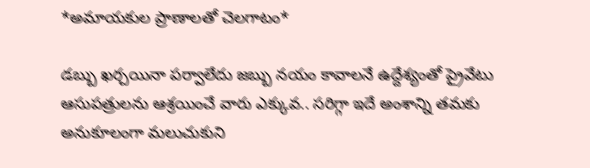*అమాయకుల ప్రాణాలతో చెలగాటం*

డబ్బు ఖర్చయినా పర్వాలేదు జబ్బు నయం కావాలనే ఉద్దేశ్యంతో ప్రైవేటు ఆసుపత్రులను ఆశ్రయించే వారు ఎక్కువ.. సరిగ్గా ఇదే అంశాన్ని తమకు అనుకూలంగా మలుచుకుని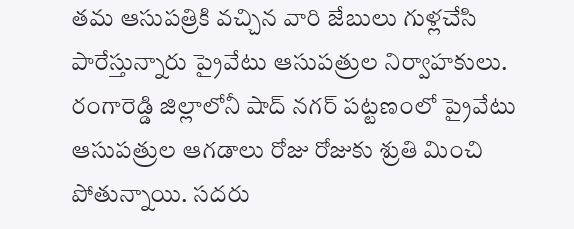తమ ఆసుపత్రికి వచ్చిన వారి జేబులు గుళ్లచేసి పారేస్తున్నారు ప్రైవేటు ఆసుపత్రుల నిర్వాహకులు. రంగారెడ్డి జిల్లాలోనీ షాద్ నగర్ పట్టణంలో ప్రైవేటు ఆసుపత్రుల ఆగడాలు రోజు రోజుకు శ్రుతి మించి పోతున్నాయి. సదరు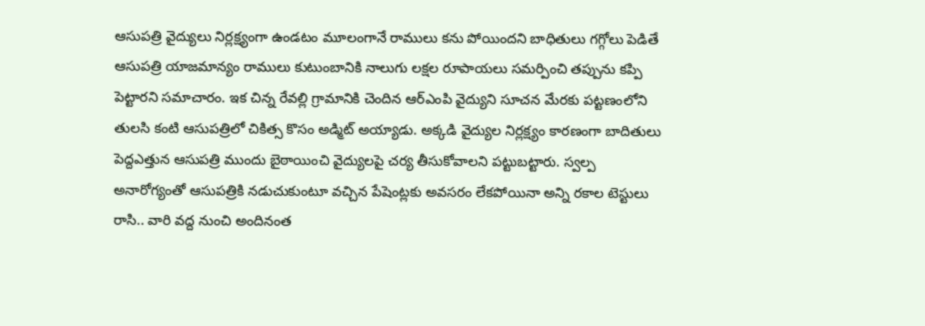ఆసుపత్రి వైద్యులు నిర్లక్ష్యంగా ఉండటం మూలంగానే రాములు కను పోయిందని బాధితులు గగ్గోలు పెడితే ఆసుపత్రి యాజమాన్యం రాములు కుటుంబానికి నాలుగు లక్షల రూపాయలు సమర్పించి తప్పును కప్పి పెట్టారని సమాచారం. ఇక చిన్న రేవల్లి గ్రామానికి చెందిన ఆర్ఎంపి వైద్యుని సూచన మేరకు పట్టణంలోని తులసి కంటి ఆసుపత్రిలో చికిత్స కొసం అడ్మిట్ అయ్యాడు. అక్కడి వైద్యుల నిర్లక్ష్యం కారణంగా బాదితులు పెద్దఎత్తున ఆసుపత్రి ముందు బైఠాయించి వైద్యులపై చర్య తీసుకోవాలని పట్టుబట్టారు. స్వల్ప అనారోగ్యంతో ఆసుపత్రికి నడుచుకుంటూ వచ్చిన పేషెంట్లకు అవసరం లేకపోయినా అన్ని రకాల టెస్టులు రాసి.. వారి వద్ద నుంచి అందినంత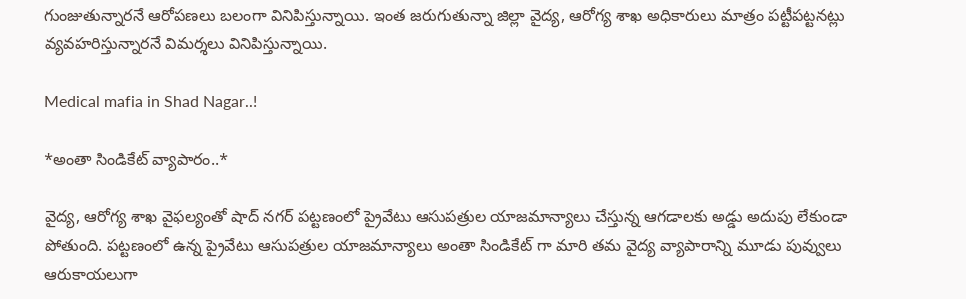గుంజుతున్నారనే ఆరోపణలు బలంగా వినిపిస్తున్నాయి. ఇంత జరుగుతున్నా జిల్లా వైద్య, ఆరోగ్య శాఖ అధికారులు మాత్రం పట్టీపట్టనట్లు వ్యవహరిస్తున్నారనే విమర్శలు వినిపిస్తున్నాయి.

Medical mafia in Shad Nagar..!

*అంతా సిండికేట్ వ్యాపారం..*

వైద్య, ఆరోగ్య శాఖ వైఫల్యంతో షాద్ నగర్ పట్టణంలో ప్రైవేటు ఆసుపత్రుల యాజమాన్యాలు చేస్తున్న ఆగడాలకు అడ్డు అదుపు లేకుండా పోతుంది. పట్టణంలో ఉన్న ప్రైవేటు ఆసుపత్రుల యాజమాన్యాలు అంతా సిండికేట్ గా మారి తమ వైద్య వ్యాపారాన్ని మూడు పువ్వులు ఆరుకాయలుగా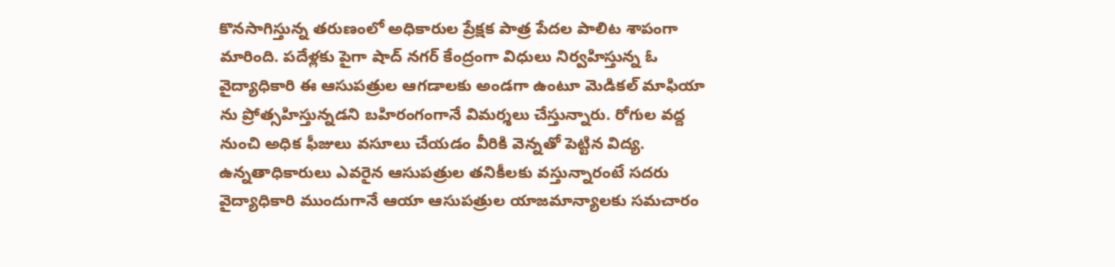కొనసాగిస్తున్న తరుణంలో అధికారుల ప్రేక్షక పాత్ర పేదల పాలిట శాపంగా మారింది. పదేళ్లకు పైగా షాద్ నగర్ కేంద్రంగా విధులు నిర్వహిస్తున్న ఓ వైద్యాధికారి ఈ ఆసుపత్రుల ఆగడాలకు అండగా ఉంటూ మెడికల్ మాఫియా ను ప్రోత్సహిస్తున్నడని బహిరంగంగానే విమర్శలు చేస్తున్నారు. రోగుల వద్ద నుంచి అధిక ఫీజులు వసూలు చేయడం వీరికి వెన్నతో పెట్టిన విద్య. ఉన్నతాధికారులు ఎవరైన ఆసుపత్రుల తనికీలకు వస్తున్నారంటే సదరు వైద్యాధికారి ముందుగానే ఆయా ఆసుపత్రుల యాజమాన్యాలకు సమచారం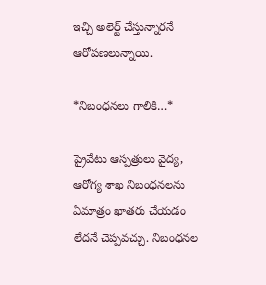ఇచ్చి అలెర్ట్ చేస్తున్నారనే ఆరోపణలున్నాయి.

*నిబంధనలు గాలికి…*

ప్రైవేటు ఆస్పత్రులు వైద్య, ఆరోగ్య శాఖ నిబంధనలను ఏమాత్రం ఖాతరు చేయడం లేదనే చెప్పవచ్చు. నిబంధనల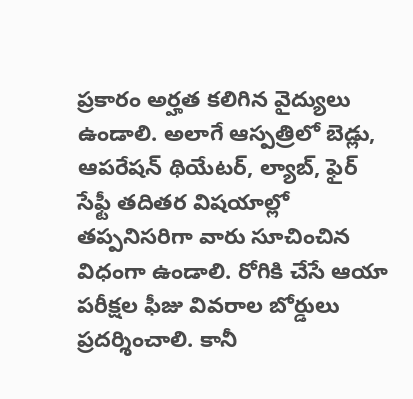ప్రకారం అర్హత కలిగిన వైద్యులు ఉండాలి. అలాగే ఆస్పత్రిలో బెడ్లు, ఆపరేషన్‌ థియేటర్, ల్యాబ్, ఫైర్‌ సేఫ్టీ తదితర విషయాల్లో తప్పనిసరిగా వారు సూచించిన విధంగా ఉండాలి. రోగికి చేసే ఆయా పరీక్షల ఫీజు వివరాల బోర్డులు ప్రదర్శించాలి. కానీ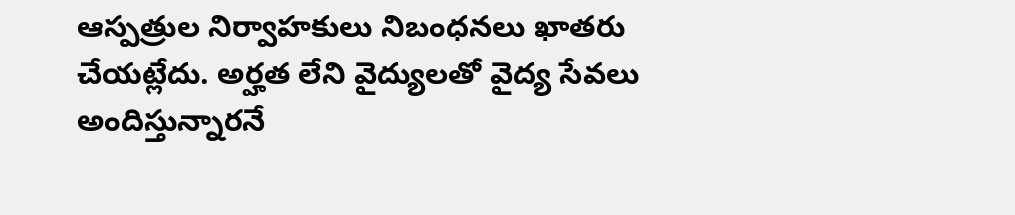ఆస్పత్రుల నిర్వాహకులు నిబంధనలు ఖాతరు చేయట్లేదు. అర్హత లేని వైద్యులతో వైద్య సేవలు అందిస్తున్నారనే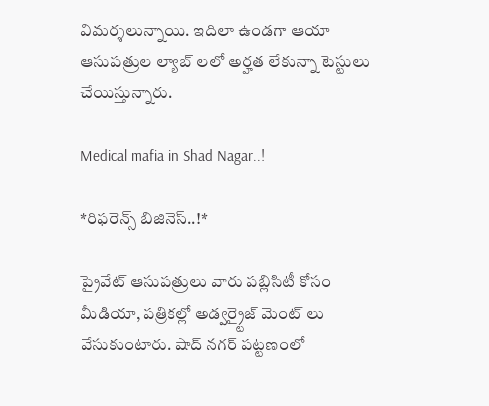విమర్శలున్నాయి. ఇదిలా ఉండగా ఆయా ఆసుపత్రుల ల్యాబ్ లలో అర్హత లేకున్నా టెస్టులు చేయిస్తున్నారు.

Medical mafia in Shad Nagar..!

*రిఫరెన్స్ బిజినెస్..!*

ప్రైవేట్ ఆసుపత్రులు వారు పబ్లిసిటీ కోసం మీడియా, పత్రికల్లో అడ్వర్ర్టైజ్ మెంట్ లు వేసుకుంటారు. షాద్ నగర్ పట్టణంలో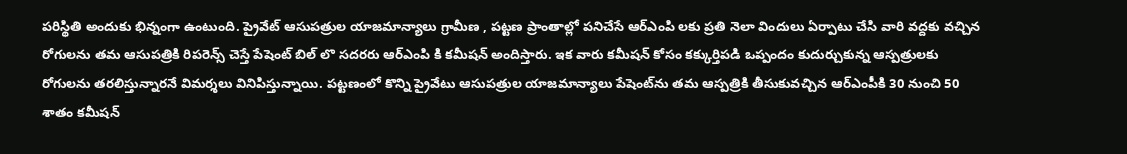పరిస్థితి అందుకు భిన్నంగా ఉంటుంది. ప్రైవేట్ ఆసుపత్రుల యాజమాన్యాలు గ్రామీణ , పట్టణ ప్రాంతాల్లో పనిచేసే ఆర్ఎంపి లకు ప్రతి నెలా విందులు ఏర్పాటు చేసి వారి వద్దకు వచ్చిన రోగులను తమ ఆసుపత్రికి రిపరెన్స్ చెస్తే పేషెంట్ బిల్ లొ సదరరు ఆర్ఎంపి కి కమీషన్ అందిస్తారు. ఇక వారు కమీషన్‌ కోసం కక్కుర్తిపడి ఒప్పందం కుదుర్చుకున్న ఆస్పత్రులకు రోగులను తరలిస్తున్నారనే విమర్శలు వినిపిస్తున్నాయి. పట్టణంలో కొన్ని ప్రైవేటు ఆసుపత్రుల యాజమాన్యాలు పేషెంట్‌ను తమ ఆస్పత్రికి తీసుకువచ్చిన ఆర్‌ఎంపీకి 30 నుంచి 50 శాతం కమీషన్‌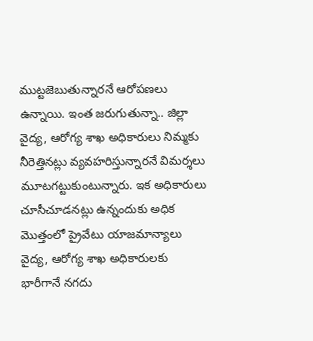ముట్టజెబుతున్నారనే ఆరోపణలు ఉన్నాయి. ఇంత జరుగుతున్నా.. జిల్లా వైద్య, ఆరోగ్య శాఖ అధికారులు నిమ్మకు నీరెత్తినట్లు వ్యవహరిస్తున్నారనే విమర్శలు మూటగట్టుకుంటున్నారు. ఇక అధికారులు చూసీచూడనట్లు ఉన్నందుకు అధిక మొత్తంలో ప్రైవేటు యాజమాన్యాలు వైద్య, ఆరోగ్య శాఖ అధికారులకు భారీగానే నగదు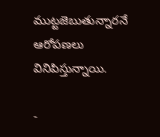ముట్టజెబుతున్నారనే ఆరోపణలు వినిపిస్తున్నాయి.

-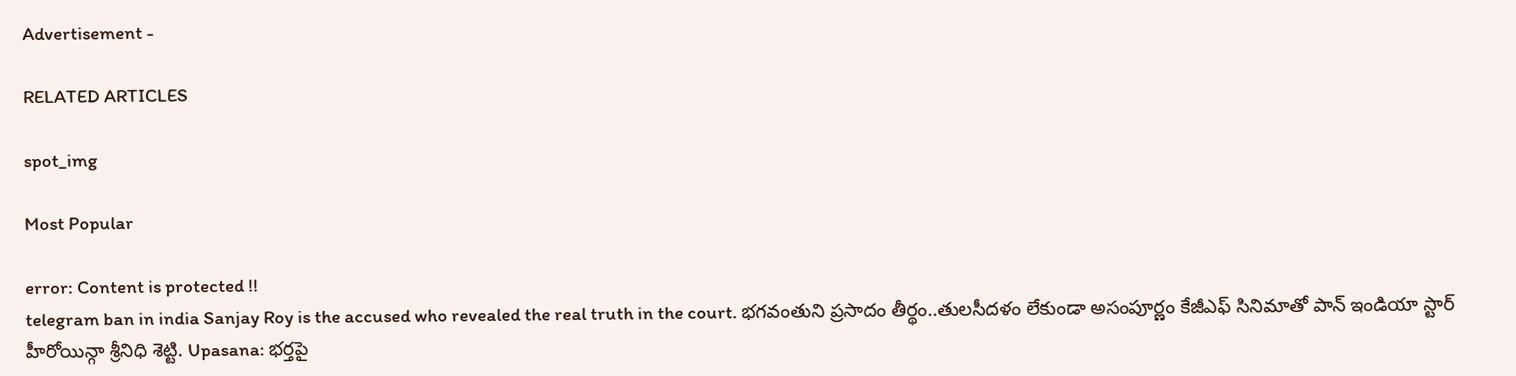Advertisement -

RELATED ARTICLES

spot_img

Most Popular

error: Content is protected !!
telegram ban in india Sanjay Roy is the accused who revealed the real truth in the court. భగవంతుని ప్రసాదం తీర్థం..తులసీదళం లేకుండా అసంపూర్ణం కేజీఎఫ్ సినిమాతో పాన్ ఇండియా స్టార్ హీరోయిన్గా శ్రీనిధి శెట్టి. Upasana: భర్తపై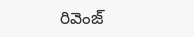రివెంజ్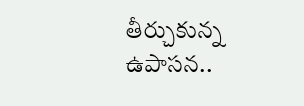తీర్చుకున్న ఉపాసన..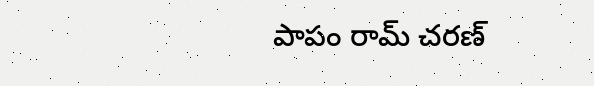పాపం రామ్ చరణ్